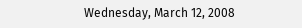Wednesday, March 12, 2008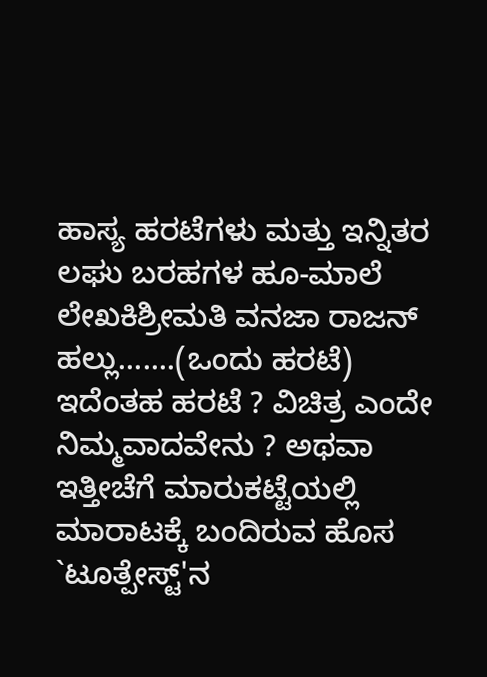ಹಾಸ್ಯ ಹರಟೆಗಳು ಮತ್ತು ಇನ್ನಿತರ ಲಘು ಬರಹಗಳ ಹೂ-ಮಾಲೆ
ಲೇಖಕಿಶ್ರೀಮತಿ ವನಜಾ ರಾಜನ್
ಹಲ್ಲು.......(ಒಂದು ಹರಟೆ) ಇದೆಂತಹ ಹರಟೆ ? ವಿಚಿತ್ರ ಎಂದೇ ನಿಮ್ಮವಾದವೇನು ? ಅಥವಾ ಇತ್ತೀಚೆಗೆ ಮಾರುಕಟ್ಟೆಯಲ್ಲಿ ಮಾರಾಟಕ್ಕೆ ಬಂದಿರುವ ಹೊಸ `ಟೂತ್ಪೇಸ್ಟ್'ನ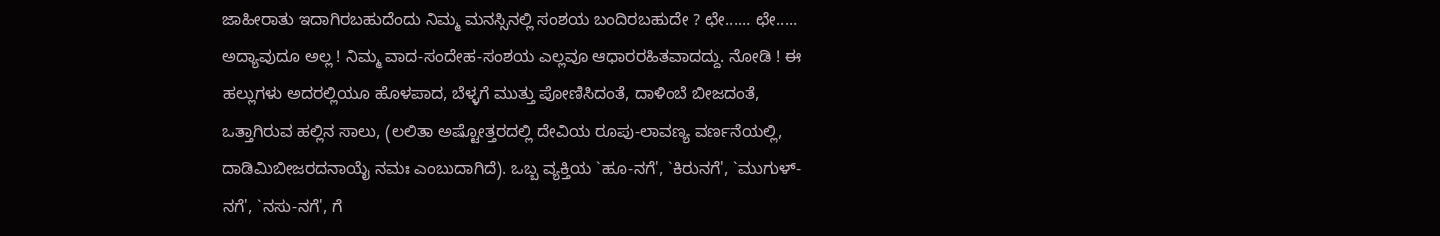ಜಾಹೀರಾತು ಇದಾಗಿರಬಹುದೆಂದು ನಿಮ್ಮ ಮನಸ್ಸಿನಲ್ಲಿ ಸಂಶಯ ಬಂದಿರಬಹುದೇ ? ಛೇ...... ಛೇ..... ಅದ್ಯಾವುದೂ ಅಲ್ಲ ! ನಿಮ್ಮ ವಾದ-ಸಂದೇಹ-ಸಂಶಯ ಎಲ್ಲವೂ ಆಧಾರರಹಿತವಾದದ್ದು. ನೋಡಿ ! ಈ ಹಲ್ಲುಗಳು ಅದರಲ್ಲಿಯೂ ಹೊಳಪಾದ, ಬೆಳ್ಳಗೆ ಮುತ್ತು ಪೋಣಿಸಿದಂತೆ, ದಾಳಿಂಬೆ ಬೀಜದಂತೆ, ಒತ್ತಾಗಿರುವ ಹಲ್ಲಿನ ಸಾಲು, (ಲಲಿತಾ ಅಷ್ಟೋತ್ತರದಲ್ಲಿ ದೇವಿಯ ರೂಪು-ಲಾವಣ್ಯ ವರ್ಣನೆಯಲ್ಲಿ, ದಾಡಿಮಿಬೀಜರದನಾಯೈ ನಮಃ ಎಂಬುದಾಗಿದೆ). ಒಬ್ಬ ವ್ಯಕ್ತಿಯ `ಹೂ-ನಗೆ', `ಕಿರುನಗೆ', `ಮುಗುಳ್-ನಗೆ', `ನಸು-ನಗೆ', ಗೆ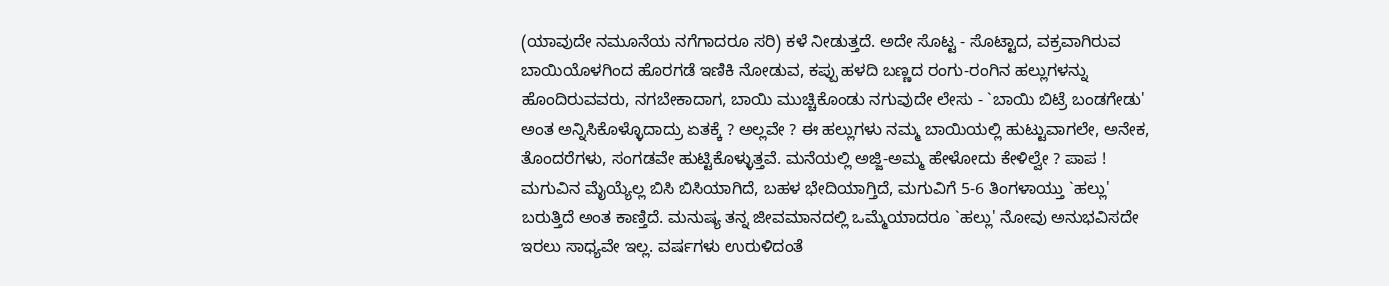(ಯಾವುದೇ ನಮೂನೆಯ ನಗೆಗಾದರೂ ಸರಿ) ಕಳೆ ನೀಡುತ್ತದೆ. ಅದೇ ಸೊಟ್ಟ - ಸೊಟ್ಟಾದ, ವಕ್ರವಾಗಿರುವ ಬಾಯಿಯೊಳಗಿಂದ ಹೊರಗಡೆ ಇಣಿಕಿ ನೋಡುವ, ಕಪ್ಪು ಹಳದಿ ಬಣ್ಣದ ರಂಗು-ರಂಗಿನ ಹಲ್ಲುಗಳನ್ನು ಹೊಂದಿರುವವರು, ನಗಬೇಕಾದಾಗ, ಬಾಯಿ ಮುಚ್ಚಿಕೊಂಡು ನಗುವುದೇ ಲೇಸು - `ಬಾಯಿ ಬಿಟ್ರೆ ಬಂಡಗೇಡು' ಅಂತ ಅನ್ನಿಸಿಕೊಳ್ಳೊದಾದ್ರು ಏತಕ್ಕೆ ? ಅಲ್ಲವೇ ? ಈ ಹಲ್ಲುಗಳು ನಮ್ಮ ಬಾಯಿಯಲ್ಲಿ ಹುಟ್ಟುವಾಗಲೇ, ಅನೇಕ, ತೊಂದರೆಗಳು, ಸಂಗಡವೇ ಹುಟ್ಟಿಕೊಳ್ಳುತ್ತವೆ. ಮನೆಯಲ್ಲಿ ಅಜ್ಜಿ-ಅಮ್ಮ ಹೇಳೋದು ಕೇಳಿಲ್ವೇ ? ಪಾಪ ! ಮಗುವಿನ ಮೈಯ್ಯೆಲ್ಲ ಬಿಸಿ ಬಿಸಿಯಾಗಿದೆ, ಬಹಳ ಭೇದಿಯಾಗ್ತಿದೆ, ಮಗುವಿಗೆ 5-6 ತಿಂಗಳಾಯ್ತು `ಹಲ್ಲು' ಬರುತ್ತಿದೆ ಅಂತ ಕಾಣ್ತಿದೆ. ಮನುಷ್ಯ ತನ್ನ ಜೀವಮಾನದಲ್ಲಿ ಒಮ್ಮೆಯಾದರೂ `ಹಲ್ಲು' ನೋವು ಅನುಭವಿಸದೇ ಇರಲು ಸಾಧ್ಯವೇ ಇಲ್ಲ. ವರ್ಷಗಳು ಉರುಳಿದಂತೆ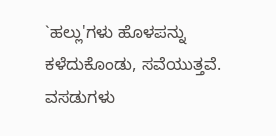`ಹಲ್ಲು'ಗಳು ಹೊಳಪನ್ನು ಕಳೆದುಕೊಂಡು, ಸವೆಯುತ್ತವೆ. ವಸಡುಗಳು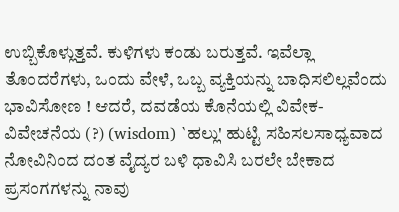ಉಬ್ಬಿಕೊಳ್ಲುತ್ತವೆ. ಕುಳಿಗಳು ಕಂಡು ಬರುತ್ತವೆ. ಇವೆಲ್ಲಾ ತೊಂದರೆಗಳು, ಒಂದು ವೇಳೆ, ಒಬ್ಬ ವ್ಯಕ್ತಿಯನ್ನು ಬಾಧಿಸಲಿಲ್ಲವೆಂದು ಭಾವಿಸೋಣ ! ಆದರೆ, ದವಡೆಯ ಕೊನೆಯಲ್ಲಿ ವಿವೇಕ-ವಿವೇಚನೆಯ (?) (wisdom) `ಹಲ್ಲು' ಹುಟ್ಟಿ ಸಹಿಸಲಸಾಧ್ಯವಾದ ನೋವಿನಿಂದ ದಂತ ವೈದ್ಯರ ಬಳಿ ಧಾವಿಸಿ ಬರಲೇ ಬೇಕಾದ ಪ್ರಸಂಗಗಳನ್ನು ನಾವು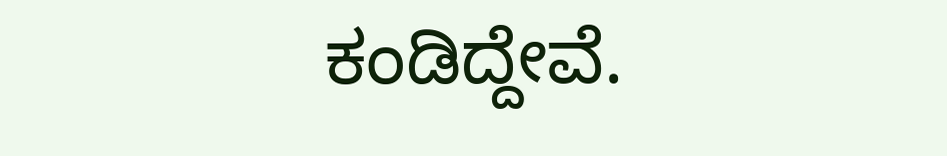ಕಂಡಿದ್ದೇವೆ.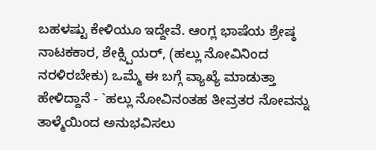ಬಹಳಷ್ಟು ಕೇಳಿಯೂ ಇದ್ದೇವೆ. ಆಂಗ್ಲ ಭಾಷೆಯ ಶ್ರೇಷ್ಠ ನಾಟಕಕಾರ, ಶೇಕ್ಸ್ಪಿಯರ್, (ಹಲ್ಲು ನೋವಿನಿಂದ ನರಳಿರಬೇಕು) ಒಮ್ಮೆ ಈ ಬಗ್ಗೆ ವ್ಯಾಖ್ಯೆ ಮಾಡುತ್ತಾ ಹೇಳಿದ್ದಾನೆ - `ಹಲ್ಲು ನೋವಿನಂತಹ ತೀವ್ರತರ ನೋವನ್ನು ತಾಳ್ಮೆಯಿಂದ ಅನುಭವಿಸಲು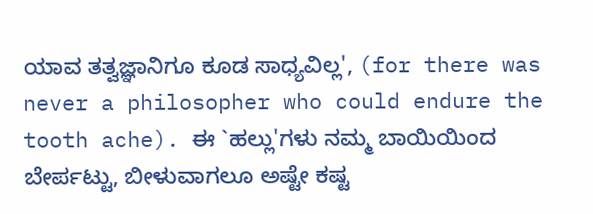ಯಾವ ತತ್ವಜ್ಞಾನಿಗೂ ಕೂಡ ಸಾಧ್ಯವಿಲ್ಲ', (for there was never a philosopher who could endure the tooth ache). ಈ `ಹಲ್ಲು'ಗಳು ನಮ್ಮ ಬಾಯಿಯಿಂದ ಬೇರ್ಪಟ್ಟು, ಬೀಳುವಾಗಲೂ ಅಷ್ಟೇ ಕಷ್ಟ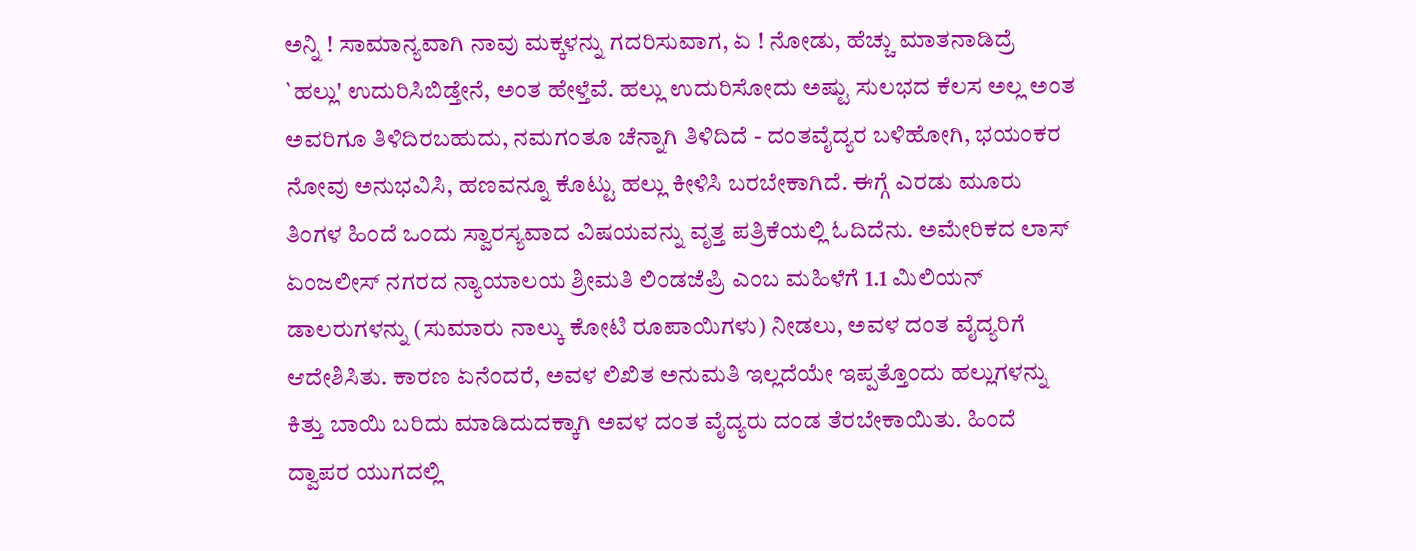ಅನ್ನಿ ! ಸಾಮಾನ್ಯವಾಗಿ ನಾವು ಮಕ್ಕಳನ್ನು ಗದರಿಸುವಾಗ, ಏ ! ನೋಡು, ಹೆಚ್ಚು ಮಾತನಾಡಿದ್ರೆ `ಹಲ್ಲು' ಉದುರಿಸಿಬಿಡ್ತೇನೆ, ಅಂತ ಹೇಳ್ತೆವೆ. ಹಲ್ಲು ಉದುರಿಸೋದು ಅಷ್ಟು ಸುಲಭದ ಕೆಲಸ ಅಲ್ಲ ಅಂತ ಅವರಿಗೂ ತಿಳಿದಿರಬಹುದು, ನಮಗಂತೂ ಚೆನ್ನಾಗಿ ತಿಳಿದಿದೆ - ದಂತವೈದ್ಯರ ಬಳಿಹೋಗಿ, ಭಯಂಕರ ನೋವು ಅನುಭವಿಸಿ, ಹಣವನ್ನೂ ಕೊಟ್ಟು ಹಲ್ಲು ಕೀಳಿಸಿ ಬರಬೇಕಾಗಿದೆ. ಈಗ್ಗೆ ಎರಡು ಮೂರು ತಿಂಗಳ ಹಿಂದೆ ಒಂದು ಸ್ವಾರಸ್ಯವಾದ ವಿಷಯವನ್ನು ವೃತ್ತ ಪತ್ರಿಕೆಯಲ್ಲಿ ಓದಿದೆನು. ಅಮೇರಿಕದ ಲಾಸ್ ಏಂಜಲೀಸ್ ನಗರದ ನ್ಯಾಯಾಲಯ ಶ್ರೀಮತಿ ಲಿಂಡಜೆಪ್ರಿ ಎಂಬ ಮಹಿಳೆಗೆ 1.1 ಮಿಲಿಯನ್ ಡಾಲರುಗಳನ್ನು (ಸುಮಾರು ನಾಲ್ಕು ಕೋಟಿ ರೂಪಾಯಿಗಳು) ನೀಡಲು, ಅವಳ ದಂತ ವೈದ್ಯರಿಗೆ ಆದೇಶಿಸಿತು. ಕಾರಣ ಏನೆಂದರೆ, ಅವಳ ಲಿಖಿತ ಅನುಮತಿ ಇಲ್ಲದೆಯೇ ಇಪ್ಪತ್ತೊಂದು ಹಲ್ಲುಗಳನ್ನು ಕಿತ್ತು ಬಾಯಿ ಬರಿದು ಮಾಡಿದುದಕ್ಕಾಗಿ ಅವಳ ದಂತ ವೈದ್ಯರು ದಂಡ ತೆರಬೇಕಾಯಿತು. ಹಿಂದೆ ದ್ವಾಪರ ಯುಗದಲ್ಲಿ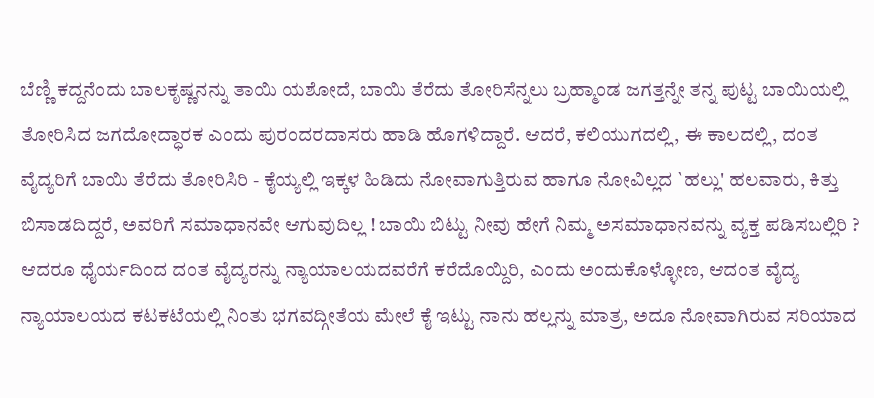ಬೆಣ್ಣಿ ಕದ್ದನೆಂದು ಬಾಲಕೃಷ್ಣನನ್ನು ತಾಯಿ ಯಶೋದೆ, ಬಾಯಿ ತೆರೆದು ತೋರಿಸೆನ್ನಲು ಬ್ರಹ್ಮಾಂಡ ಜಗತ್ತನ್ನೇ ತನ್ನ ಪುಟ್ಟ ಬಾಯಿಯಲ್ಲಿ ತೋರಿಸಿದ ಜಗದೋದ್ಧಾರಕ ಎಂದು ಪುರಂದರದಾಸರು ಹಾಡಿ ಹೊಗಳಿದ್ದಾರೆ. ಆದರೆ, ಕಲಿಯುಗದಲ್ಲಿ, ಈ ಕಾಲದಲ್ಲಿ, ದಂತ ವೈದ್ಯರಿಗೆ ಬಾಯಿ ತೆರೆದು ತೋರಿಸಿರಿ - ಕೈಯ್ಯಲ್ಲಿ ಇಕ್ಕಳ ಹಿಡಿದು ನೋವಾಗುತ್ತಿರುವ ಹಾಗೂ ನೋವಿಲ್ಲದ `ಹಲ್ಲು' ಹಲವಾರು, ಕಿತ್ತು ಬಿಸಾಡದಿದ್ದರೆ, ಅವರಿಗೆ ಸಮಾಧಾನವೇ ಆಗುವುದಿಲ್ಲ ! ಬಾಯಿ ಬಿಟ್ಟು ನೀವು ಹೇಗೆ ನಿಮ್ಮ ಅಸಮಾಧಾನವನ್ನು ವ್ಯಕ್ತ ಪಡಿಸಬಲ್ಲಿರಿ ? ಆದರೂ ಧೈರ್ಯದಿಂದ ದಂತ ವೈದ್ಯರನ್ನು ನ್ಯಾಯಾಲಯದವರೆಗೆ ಕರೆದೊಯ್ದಿರಿ, ಎಂದು ಅಂದುಕೊಳ್ಳೋಣ, ಆದಂತ ವೈದ್ಯ ನ್ಯಾಯಾಲಯದ ಕಟಕಟೆಯಲ್ಲಿ ನಿಂತು ಭಗವದ್ಗೀತೆಯ ಮೇಲೆ ಕೈ ಇಟ್ಟು ನಾನು ಹಲ್ಲನ್ನು ಮಾತ್ರ, ಅದೂ ನೋವಾಗಿರುವ ಸರಿಯಾದ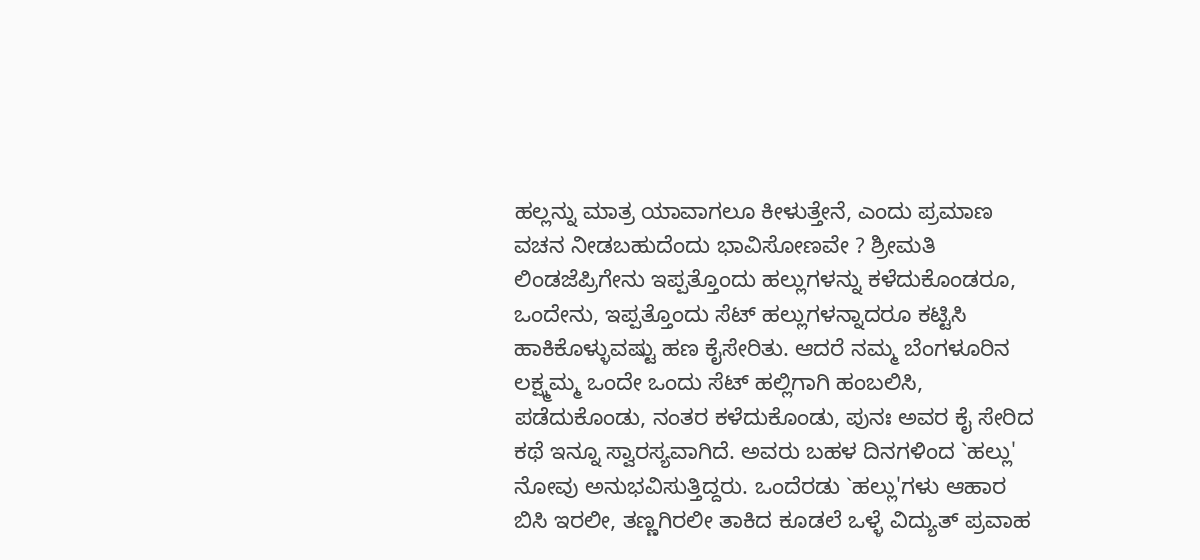ಹಲ್ಲನ್ನು ಮಾತ್ರ ಯಾವಾಗಲೂ ಕೀಳುತ್ತೇನೆ, ಎಂದು ಪ್ರಮಾಣ ವಚನ ನೀಡಬಹುದೆಂದು ಭಾವಿಸೋಣವೇ ? ಶ್ರೀಮತಿ ಲಿಂಡಜೆಪ್ರಿಗೇನು ಇಪ್ಪತ್ತೊಂದು ಹಲ್ಲುಗಳನ್ನು ಕಳೆದುಕೊಂಡರೂ, ಒಂದೇನು, ಇಪ್ಪತ್ತೊಂದು ಸೆಟ್ ಹಲ್ಲುಗಳನ್ನಾದರೂ ಕಟ್ಟಿಸಿ ಹಾಕಿಕೊಳ್ಳುವಷ್ಟು ಹಣ ಕೈಸೇರಿತು. ಆದರೆ ನಮ್ಮ ಬೆಂಗಳೂರಿನ ಲಕ್ಷ್ಮಮ್ಮ ಒಂದೇ ಒಂದು ಸೆಟ್ ಹಲ್ಲಿಗಾಗಿ ಹಂಬಲಿಸಿ, ಪಡೆದುಕೊಂಡು, ನಂತರ ಕಳೆದುಕೊಂಡು, ಪುನಃ ಅವರ ಕೈ ಸೇರಿದ ಕಥೆ ಇನ್ನೂ ಸ್ವಾರಸ್ಯವಾಗಿದೆ. ಅವರು ಬಹಳ ದಿನಗಳಿಂದ `ಹಲ್ಲು' ನೋವು ಅನುಭವಿಸುತ್ತಿದ್ದರು. ಒಂದೆರಡು `ಹಲ್ಲು'ಗಳು ಆಹಾರ ಬಿಸಿ ಇರಲೀ, ತಣ್ಣಗಿರಲೀ ತಾಕಿದ ಕೂಡಲೆ ಒಳ್ಳೆ ವಿದ್ಯುತ್ ಪ್ರವಾಹ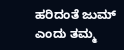ಹರಿದಂತೆ ಜುಮ್ ಎಂದು ತಮ್ಮ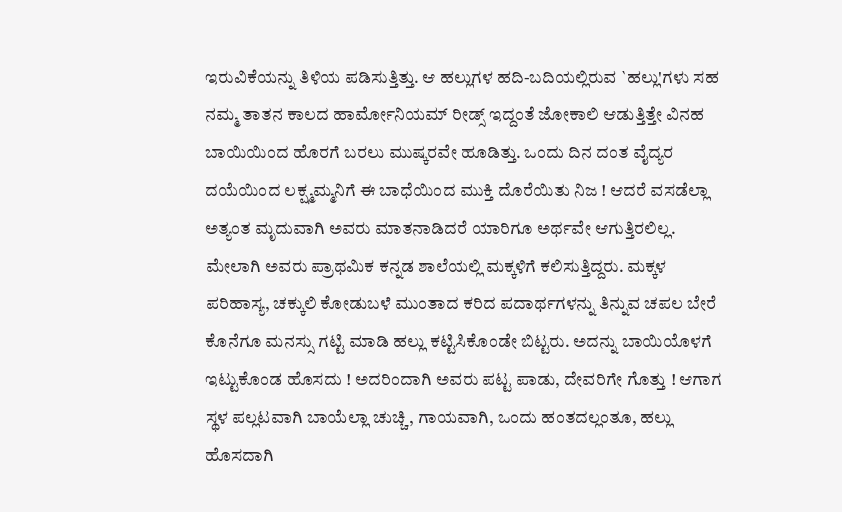ಇರುವಿಕೆಯನ್ನು ತಿಳಿಯ ಪಡಿಸುತ್ತಿತ್ತು. ಆ ಹಲ್ಲುಗಳ ಹದಿ-ಬದಿಯಲ್ಲಿರುವ `ಹಲ್ಲು'ಗಳು ಸಹ ನಮ್ಮ ತಾತನ ಕಾಲದ ಹಾರ್ಮೋನಿಯಮ್ ರೀಡ್ಸ್ ಇದ್ದಂತೆ ಜೋಕಾಲಿ ಆಡುತ್ತಿತ್ತೇ ವಿನಹ ಬಾಯಿಯಿಂದ ಹೊರಗೆ ಬರಲು ಮುಷ್ಕರವೇ ಹೂಡಿತ್ತು. ಒಂದು ದಿನ ದಂತ ವೈದ್ಯರ ದಯೆಯಿಂದ ಲಕ್ಷ್ಮಮ್ಮನಿಗೆ ಈ ಬಾಧೆಯಿಂದ ಮುಕ್ತಿ ದೊರೆಯಿತು ನಿಜ ! ಆದರೆ ವಸಡೆಲ್ಲಾ ಅತ್ಯಂತ ಮೃದುವಾಗಿ ಅವರು ಮಾತನಾಡಿದರೆ ಯಾರಿಗೂ ಅರ್ಥವೇ ಆಗುತ್ತಿರಲಿಲ್ಲ. ಮೇಲಾಗಿ ಅವರು ಪ್ರಾಥಮಿಕ ಕನ್ನಡ ಶಾಲೆಯಲ್ಲಿ ಮಕ್ಕಳಿಗೆ ಕಲಿಸುತ್ತಿದ್ದರು. ಮಕ್ಕಳ ಪರಿಹಾಸ್ಯ, ಚಕ್ಕುಲಿ ಕೋಡುಬಳೆ ಮುಂತಾದ ಕರಿದ ಪದಾರ್ಥಗಳನ್ನು ತಿನ್ನುವ ಚಪಲ ಬೇರೆ ಕೊನೆಗೂ ಮನಸ್ಸು ಗಟ್ಟಿ ಮಾಡಿ ಹಲ್ಲು ಕಟ್ಟಿಸಿಕೊಂಡೇ ಬಿಟ್ಟರು. ಅದನ್ನು ಬಾಯಿಯೊಳಗೆ ಇಟ್ಟುಕೊಂಡ ಹೊಸದು ! ಅದರಿಂದಾಗಿ ಅವರು ಪಟ್ಟ ಪಾಡು, ದೇವರಿಗೇ ಗೊತ್ತು ! ಆಗಾಗ ಸ್ಥಳ ಪಲ್ಲಟವಾಗಿ ಬಾಯೆಲ್ಲಾ ಚುಚ್ಚಿ, ಗಾಯವಾಗಿ, ಒಂದು ಹಂತದಲ್ಲಂತೂ, ಹಲ್ಲು ಹೊಸದಾಗಿ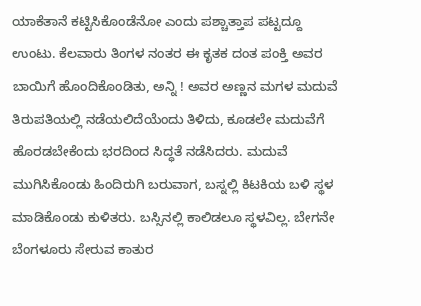ಯಾಕೆತಾನೆ ಕಟ್ಟಿಸಿಕೊಂಡೆನೋ ಎಂದು ಪಶ್ಚಾತ್ತಾಪ ಪಟ್ಟದ್ದೂ ಉಂಟು. ಕೆಲವಾರು ತಿಂಗಳ ನಂತರ ಈ ಕೃತಕ ದಂತ ಪಂಕ್ತಿ ಅವರ ಬಾಯಿಗೆ ಹೊಂದಿಕೊಂಡಿತು, ಅನ್ನಿ ! ಅವರ ಅಣ್ಣನ ಮಗಳ ಮದುವೆ ತಿರುಪತಿಯಲ್ಲಿ ನಡೆಯಲಿದೆಯೆಂದು ತಿಳಿದು, ಕೂಡಲೇ ಮದುವೆಗೆ ಹೊರಡಬೇಕೆಂದು ಭರದಿಂದ ಸಿದ್ಧತೆ ನಡೆಸಿದರು. ಮದುವೆ ಮುಗಿಸಿಕೊಂಡು ಹಿಂದಿರುಗಿ ಬರುವಾಗ, ಬಸ್ನಲ್ಲಿ ಕಿಟಕಿಯ ಬಳಿ ಸ್ಥಳ ಮಾಡಿಕೊಂಡು ಕುಳಿತರು. ಬಸ್ಸಿನಲ್ಲಿ ಕಾಲಿಡಲೂ ಸ್ಥಳವಿಲ್ಲ. ಬೇಗನೇ ಬೆಂಗಳೂರು ಸೇರುವ ಕಾತುರ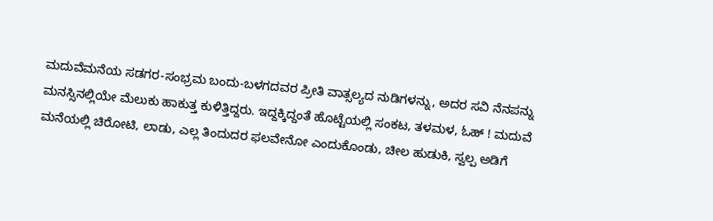ಮದುವೆಮನೆಯ ಸಡಗರ-ಸಂಭ್ರಮ ಬಂದು-ಬಳಗದವರ ಪ್ರೀತಿ ವಾತ್ಸಲ್ಯದ ನುಡಿಗಳನ್ನು, ಅದರ ಸವಿ ನೆನಪನ್ನು ಮನಸ್ಸಿನಲ್ಲಿಯೇ ಮೆಲುಕು ಹಾಕುತ್ತ ಕುಳಿತ್ತಿದ್ದರು. ಇದ್ದಕ್ಕಿದ್ದಂತೆ ಹೊಟ್ಟೆಯಲ್ಲಿ ಸಂಕಟ, ತಳಮಳ, ಓಹ್ ! ಮದುವೆ ಮನೆಯಲ್ಲಿ ಚಿರೋಟಿ, ಲಾಡು, ಎಲ್ಲ ತಿಂದುದರ ಫಲವೇನೋ ಎಂದುಕೊಂಡು, ಚೀಲ ಹುಡುಕಿ, ಸ್ವಲ್ಪ ಅಡಿಗೆ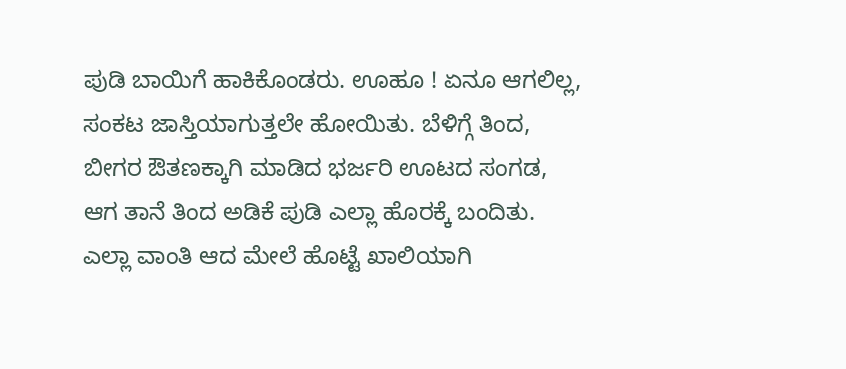ಪುಡಿ ಬಾಯಿಗೆ ಹಾಕಿಕೊಂಡರು. ಊಹೂ ! ಏನೂ ಆಗಲಿಲ್ಲ, ಸಂಕಟ ಜಾಸ್ತಿಯಾಗುತ್ತಲೇ ಹೋಯಿತು. ಬೆಳಿಗ್ಗೆ ತಿಂದ, ಬೀಗರ ಔತಣಕ್ಕಾಗಿ ಮಾಡಿದ ಭರ್ಜರಿ ಊಟದ ಸಂಗಡ, ಆಗ ತಾನೆ ತಿಂದ ಅಡಿಕೆ ಪುಡಿ ಎಲ್ಲಾ ಹೊರಕ್ಕೆ ಬಂದಿತು. ಎಲ್ಲಾ ವಾಂತಿ ಆದ ಮೇಲೆ ಹೊಟ್ಟೆ ಖಾಲಿಯಾಗಿ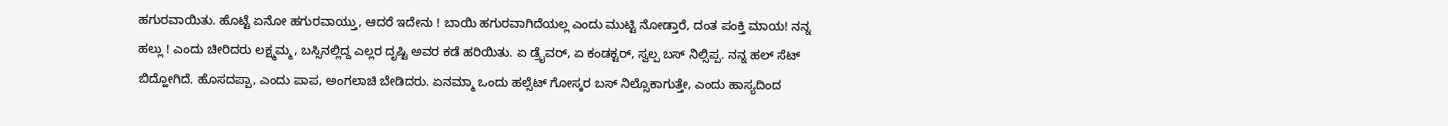ಹಗುರವಾಯಿತು. ಹೊಟ್ಟೆ ಏನೋ ಹಗುರವಾಯ್ತು, ಆದರೆ ಇದೇನು ! ಬಾಯಿ ಹಗುರವಾಗಿದೆಯಲ್ಲ ಎಂದು ಮುಟ್ಟಿ ನೋಡ್ತಾರೆ, ದಂತ ಪಂಕ್ತಿ ಮಾಯ! ನನ್ನ ಹಲ್ಲು ! ಎಂದು ಚೀರಿದರು ಲಕ್ಷ್ಮಮ್ಮ, ಬಸ್ಸಿನಲ್ಲಿದ್ದ ಎಲ್ಲರ ದೃಷ್ಟಿ ಅವರ ಕಡೆ ಹರಿಯಿತು. ಏ ಡ್ರೈವರ್, ಏ ಕಂಡಕ್ಟರ್, ಸ್ವಲ್ಪ ಬಸ್ ನಿಲ್ಸಿಪ್ಪ. ನನ್ನ ಹಲ್ ಸೆಟ್ ಬಿದ್ಹೋಗಿದೆ. ಹೊಸದಪ್ಪಾ, ಎಂದು ಪಾಪ, ಅಂಗಲಾಚಿ ಬೇಡಿದರು. ಏನಮ್ಮಾ ಒಂದು ಹಲ್ಸೆಟ್ ಗೋಸ್ಕರ ಬಸ್ ನಿಲ್ಸೊಕಾಗುತ್ತೇ, ಎಂದು ಹಾಸ್ಯದಿಂದ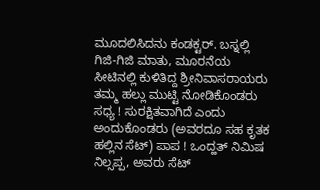ಮೂದಲಿಸಿದನು ಕಂಡಕ್ಟರ್. ಬಸ್ನಲ್ಲಿ ಗಿಜಿ-ಗಿಜಿ ಮಾತು, ಮೂರನೆಯ ಸೀಟಿನಲ್ಲಿ ಕುಳಿತಿದ್ದ ಶ್ರೀನಿವಾಸರಾಯರು ತಮ್ಮ ಹಲ್ಲು ಮುಟ್ಟಿ ನೋಡಿಕೊಂಡರು ಸಧ್ಯ ! ಸುರಕ್ಷಿತವಾಗಿದೆ ಎಂದು ಅಂದುಕೊಂಡರು (ಅವರದೂ ಸಹ ಕೃತಕ ಹಲ್ಲಿನ ಸೆಟ್) ಪಾಪ ! ಒಂದ್ಹತ್ ನಿಮಿಷ ನಿಲ್ಸಪ್ಪ, ಅವರು ಸೆಟ್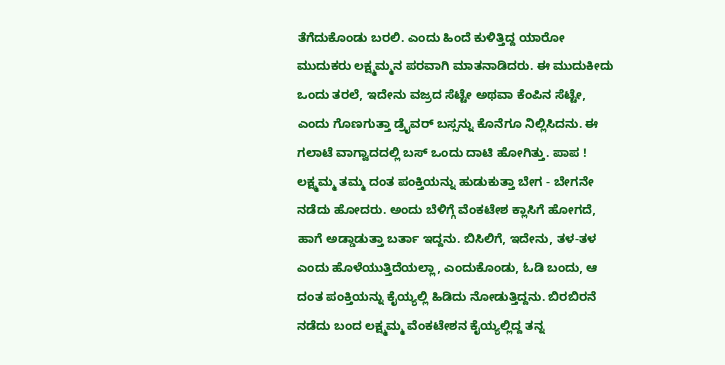ತೆಗೆದುಕೊಂಡು ಬರಲಿ. ಎಂದು ಹಿಂದೆ ಕುಳಿತ್ತಿದ್ದ ಯಾರೋ ಮುದುಕರು ಲಕ್ಷ್ಮಮ್ಮನ ಪರವಾಗಿ ಮಾತನಾಡಿದರು. ಈ ಮುದುಕೀದು ಒಂದು ತರಲೆ, ಇದೇನು ವಜ್ರದ ಸೆಟ್ಟೇ ಅಥವಾ ಕೆಂಪಿನ ಸೆಟ್ಟೇ, ಎಂದು ಗೊಣಗುತ್ತಾ ಡ್ರೈವರ್ ಬಸ್ಸನ್ನು ಕೊನೆಗೂ ನಿಲ್ಲಿಸಿದನು. ಈ ಗಲಾಟೆ ವಾಗ್ವಾದದಲ್ಲಿ ಬಸ್ ಒಂದು ದಾಟಿ ಹೋಗಿತ್ತು. ಪಾಪ ! ಲಕ್ಷ್ಮಮ್ಮ ತಮ್ಮ ದಂತ ಪಂಕ್ತಿಯನ್ನು ಹುಡುಕುತ್ತಾ ಬೇಗ - ಬೇಗನೇ ನಡೆದು ಹೋದರು. ಅಂದು ಬೆಳಿಗ್ಗೆ ವೆಂಕಟೇಶ ಕ್ಲಾಸಿಗೆ ಹೋಗದೆ, ಹಾಗೆ ಅಡ್ಡಾಡುತ್ತಾ ಬರ್ತಾ ಇದ್ದನು. ಬಿಸಿಲಿಗೆ, ಇದೇನು, ತಳ-ತಳ ಎಂದು ಹೊಳೆಯುತ್ತಿದೆಯಲ್ಲಾ, ಎಂದುಕೊಂಡು, ಓಡಿ ಬಂದು, ಆ ದಂತ ಪಂಕ್ತಿಯನ್ನು ಕೈಯ್ಯಲ್ಲಿ ಹಿಡಿದು ನೋಡುತ್ತಿದ್ದನು. ಬಿರಬಿರನೆ ನಡೆದು ಬಂದ ಲಕ್ಷ್ಮಮ್ಮ ವೆಂಕಟೇಶನ ಕೈಯ್ಯಲ್ಲಿದ್ದ ತನ್ನ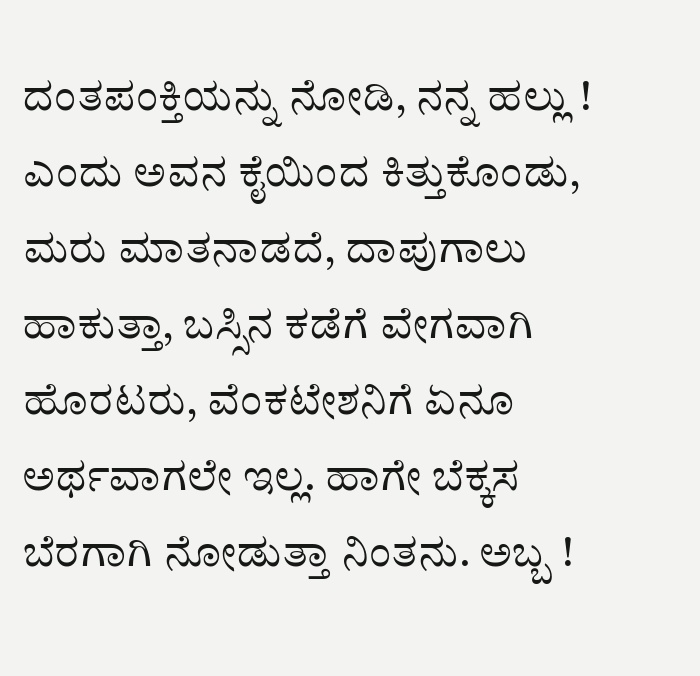ದಂತಪಂಕ್ತಿಯನ್ನು ನೋಡಿ, ನನ್ನ ಹಲ್ಲು ! ಎಂದು ಅವನ ಕೈಯಿಂದ ಕಿತ್ತುಕೊಂಡು, ಮರು ಮಾತನಾಡದೆ, ದಾಪುಗಾಲು ಹಾಕುತ್ತಾ, ಬಸ್ಸಿನ ಕಡೆಗೆ ವೇಗವಾಗಿ ಹೊರಟರು, ವೆಂಕಟೇಶನಿಗೆ ಏನೂ ಅರ್ಥವಾಗಲೇ ಇಲ್ಲ. ಹಾಗೇ ಬೆಕ್ಕಸ ಬೆರಗಾಗಿ ನೋಡುತ್ತಾ ನಿಂತನು. ಅಬ್ಬ !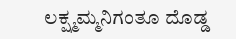ಲಕ್ಷ್ಮಮ್ಮನಿಗಂತೂ ದೊಡ್ಡ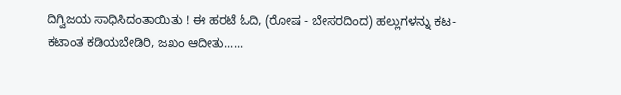ದಿಗ್ವಿಜಯ ಸಾಧಿಸಿದಂತಾಯಿತು ! ಈ ಹರಟೆ ಓದಿ, (ರೋಷ - ಬೇಸರದಿಂದ) ಹಲ್ಲುಗಳನ್ನು ಕಟ-ಕಟಾಂತ ಕಡಿಯಬೇಡಿರಿ, ಜಖಂ ಆದೀತು......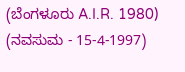(ಬೆಂಗಳೂರು A.I.R. 1980) (ನವಸುಮ - 15-4-1997)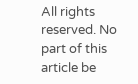All rights reserved. No part of this article be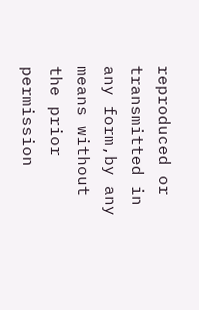reproduced or transmitted in any form,by any means without the prior permission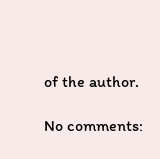of the author.

No comments: